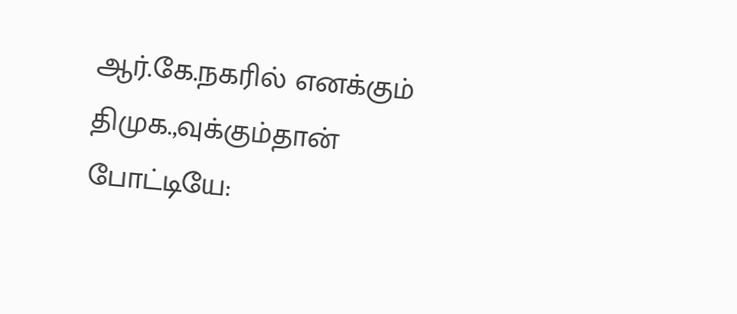ஆர்.கே.நகரில் எனக்கும் திமுக.,வுக்கும்தான் போட்டியே: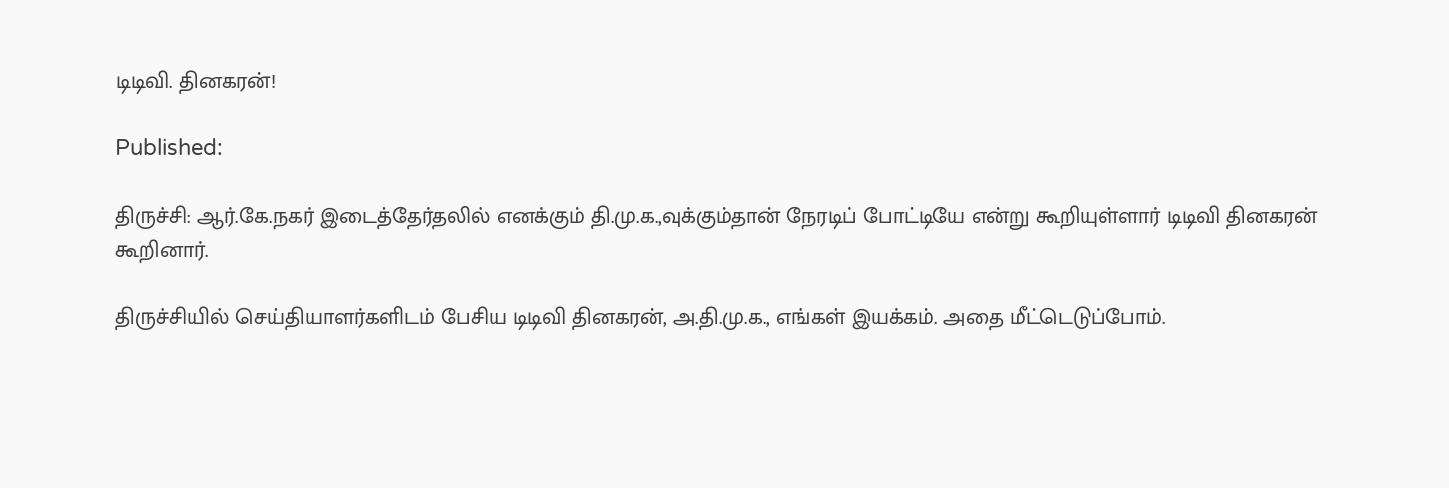டிடிவி. தினகரன்!

Published:

திருச்சி: ஆர்.கே.நகர் இடைத்தேர்தலில் எனக்கும் தி.மு.க.,வுக்கும்தான் நேரடிப் போட்டியே என்று கூறியுள்ளார் டிடிவி தினகரன் கூறினார்.

திருச்சியில் செய்தியாளர்களிடம் பேசிய டிடிவி தினகரன், அ.தி.மு.க., எங்கள் இயக்கம். அதை மீட்டெடுப்போம்.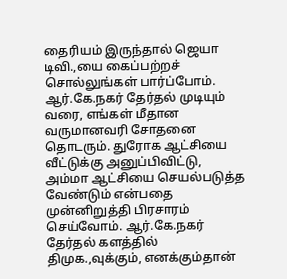தைரியம் இருந்தால் ஜெயா டிவி.,யை கைப்பற்றச் சொல்லுங்கள் பார்ப்போம். ஆர்.கே.நகர் தேர்தல் முடியும் வரை, எங்கள் மீதான வருமானவரி சோதனை தொடரும். துரோக ஆட்சியை வீட்டுக்கு அனுப்பிவிட்டு, அம்மா ஆட்சியை செயல்படுத்த வேண்டும் என்பதை முன்னிறுத்தி பிரசாரம் செய்வோம். ஆர்.கே.நகர் தேர்தல் களத்தில் திமுக.,வுக்கும், எனக்கும்தான்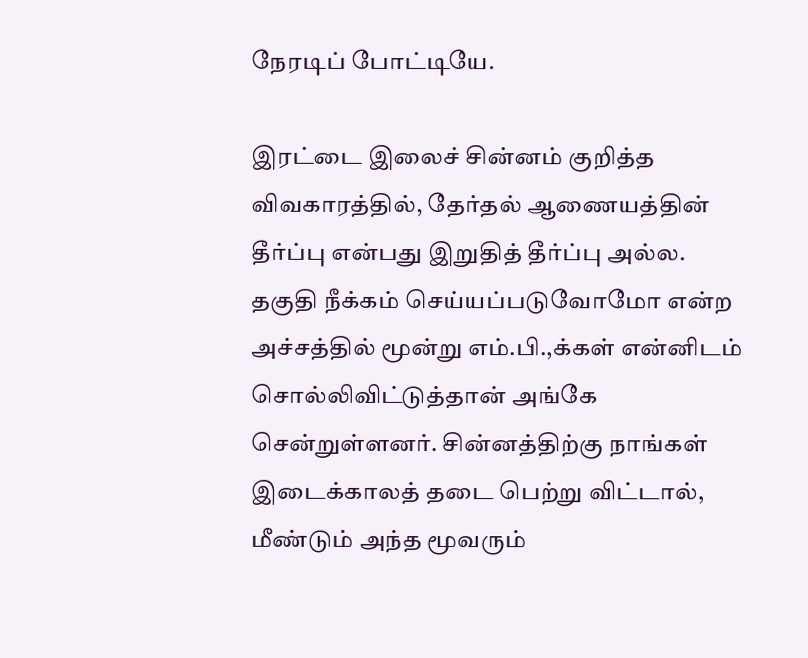நேரடிப் போட்டியே.

இரட்டை இலைச் சின்னம் குறித்த விவகாரத்தில், தேர்தல் ஆணையத்தின் தீர்ப்பு என்பது இறுதித் தீர்ப்பு அல்ல. தகுதி நீக்கம் செய்யப்படுவோமோ என்ற அச்சத்தில் மூன்று எம்.பி.,க்கள் என்னிடம் சொல்லிவிட்டுத்தான் அங்கே சென்றுள்ளனர். சின்னத்திற்கு நாங்கள் இடைக்காலத் தடை பெற்று விட்டால், மீண்டும் அந்த மூவரும்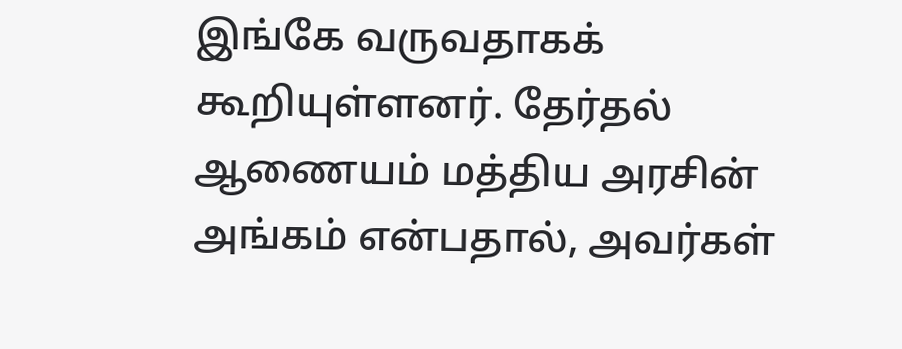இங்கே வருவதாகக் கூறியுள்ளனர். தேர்தல் ஆணையம் மத்திய அரசின் அங்கம் என்பதால், அவர்கள்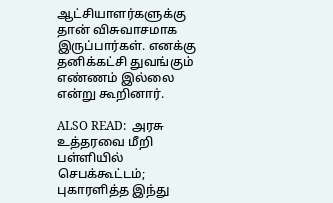ஆட்சியாளர்களுக்கு தான் விசுவாசமாக இருப்பார்கள். எனக்கு தனிக்கட்சி துவங்கும் எண்ணம் இல்லை என்று கூறினார்.

ALSO READ:  அரசு உத்தரவை மீறி பள்ளியில் செபக்கூட்டம்; புகாரளித்த இந்து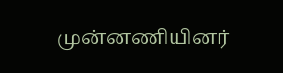முன்னணியினர்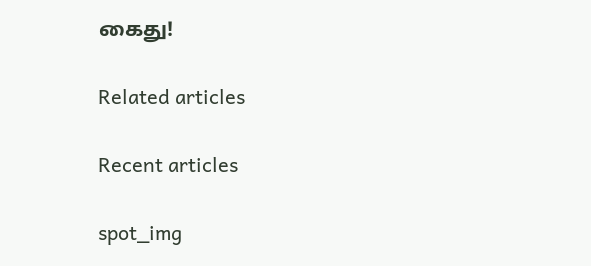கைது!

Related articles

Recent articles

spot_img